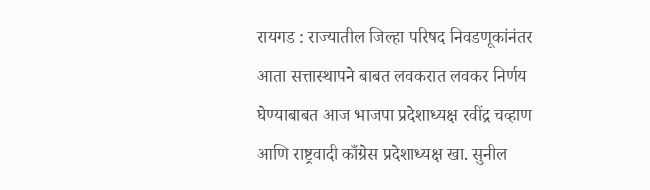रायगड : राज्यातील जिल्हा परिषद निवडणूकांनंतर आता सत्तास्थापने बाबत लवकरात लवकर निर्णय घेण्याबाबत आज भाजपा प्रदेशाध्यक्ष रवींद्र चव्हाण आणि राष्ट्रवादी काँग्रेस प्रदेशाध्यक्ष खा. सुनील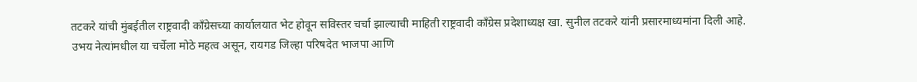तटकरे यांची मुंबईतील राष्ट्रवादी काँग्रेसच्या कार्यालयात भेट होवून सविस्तर चर्चा झाल्याची माहिती राष्ट्रवादी काँग्रेस प्रदेशाध्यक्ष खा. सुनील तटकरे यांनी प्रसारमाध्यमांना दिली आहे.
उभय नेत्यांमधील या चर्चेला मोठे महत्व असून, रायगड जिल्हा परिषदेत भाजपा आणि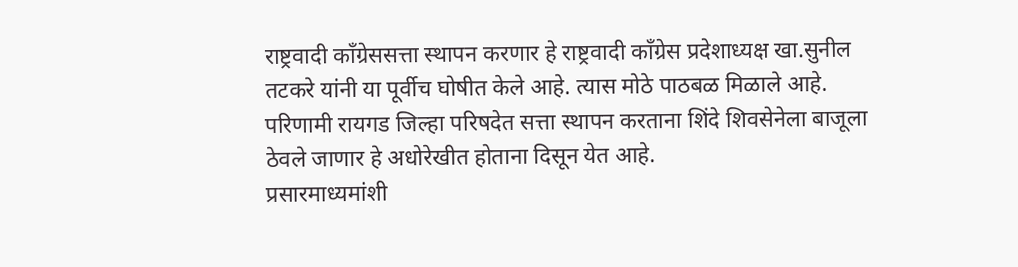राष्ट्रवादी काँग्रेससत्ता स्थापन करणार हे राष्ट्रवादी काँग्रेस प्रदेशाध्यक्ष खा.सुनील तटकरे यांनी या पूर्वीच घोषीत केले आहे. त्यास मोठे पाठबळ मिळाले आहे. परिणामी रायगड जिल्हा परिषदेत सत्ता स्थापन करताना शिंदे शिवसेनेला बाजूला ठेवले जाणार हे अधोरेखीत होताना दिसून येत आहे.
प्रसारमाध्यमांशी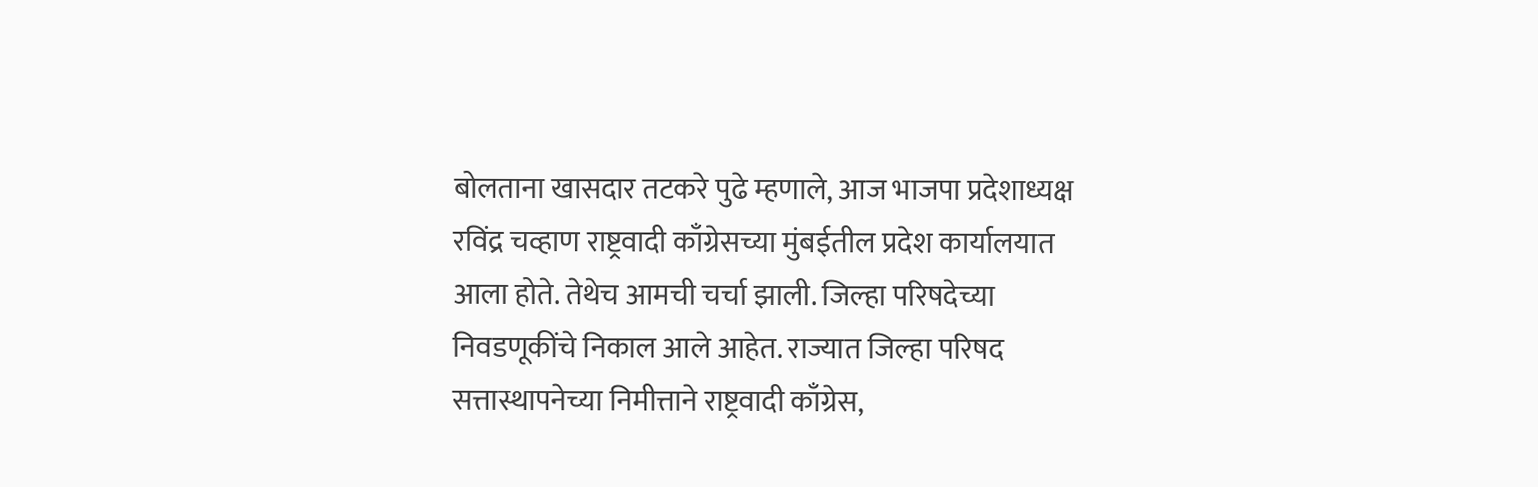बोलताना खासदार तटकरे पुढे म्हणाले, आज भाजपा प्रदेशाध्यक्ष रविंद्र चव्हाण राष्ट्रवादी काँग्रेसच्या मुंबईतील प्रदेश कार्यालयात आला होते. तेथेच आमची चर्चा झाली. जिल्हा परिषदेच्या निवडणूकींचे निकाल आले आहेत. राज्यात जिल्हा परिषद सत्तास्थापनेच्या निमीत्ताने राष्ट्रवादी काँग्रेस,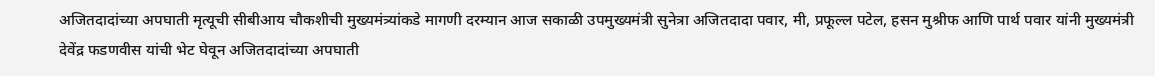अजितदादांच्या अपघाती मृत्यूची सीबीआय चौकशीची मुख्यमंत्र्यांकडे मागणी दरम्यान आज सकाळी उपमुख्यमंत्री सुनेत्रा अजितदादा पवार, मी, प्रफूल्ल पटेल, हसन मुश्रीफ आणि पार्थ पवार यांनी मुख्यमंत्री देवेंद्र फडणवीस यांची भेट घेवून अजितदादांच्या अपघाती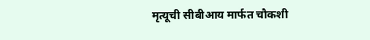मृत्यूची सीबीआय मार्फत चौकशी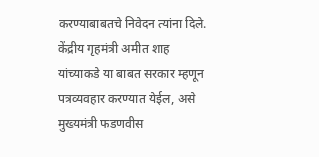करण्याबाबतचे निवेदन त्यांना दिले. केंद्रीय गृहमंत्री अमीत शाह यांच्याकडे या बाबत सरकार म्हणून पत्रव्यवहार करण्यात येईल, असे मुख्यमंत्री फडणवीस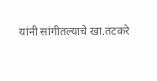यांनी सांगीतल्याचे खा.तटकरे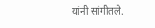यांनी सांगीतले.